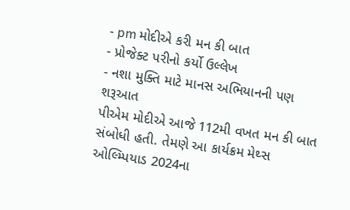- pm મોદીએ કરી મન કી બાત
- પ્રોજેક્ટ પરીનો કર્યો ઉલ્લેખ
- નશા મુક્તિ માટે માનસ અભિયાનની પણ શરૂઆત
પીએમ મોદીએ આજે 112મી વખત મન કી બાત સંબોધી હતી. તેમણે આ કાર્યક્રમ મેથ્સ ઓલ્મ્પિયાડ 2024ના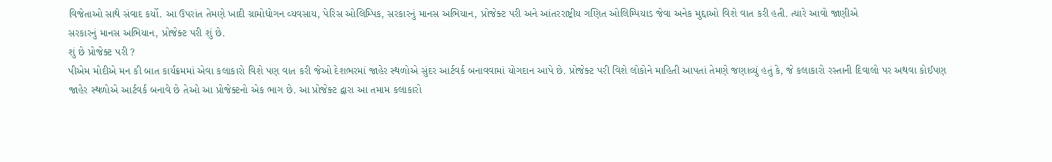વિજેતાઓ સાથે સંવાદ કર્યો. આ ઉપરાંત તેમણે ખાદી ગ્રામોદ્યોગન વ્યવસાય, પેરિસ ઓલિમ્પિક, સરકારનું માનસ અભિયાન, પ્રોજેક્ટ પરી અને આંતરરાષ્ટ્રીય ગણિત ઓલિમ્પિયાડ જેવા અનેક મુદ્દાઓ વિશે વાત કરી હતી. ત્યારે આવો જાણીએ
સરકારનું માનસ અભિયાન, પ્રોજેક્ટ પરી શું છે.
શું છે પ્રોજેક્ટ પરી ?
પીએમ મોદીએ મન કી બાત કાર્યક્રમમાં એવા કલાકારો વિશે પણ વાત કરી જેઓ દેશભરમાં જાહેર સ્થળોએ સુંદર આર્ટવર્ક બનાવવામાં યોગદાન આપે છે. પ્રોજેક્ટ પરી વિશે લોકોને માહિતી આપતાં તેમણે જણાવ્યું હતું કે, જે કલાકારો રસ્તાની દિવાલો પર અથવા કોઈપણ જાહેર સ્થળોએ આર્ટવર્ક બનાવે છે તેઓ આ પ્રોજેક્ટનો એક ભાગ છે. આ પ્રોજેક્ટ દ્વારા આ તમામ કલાકારો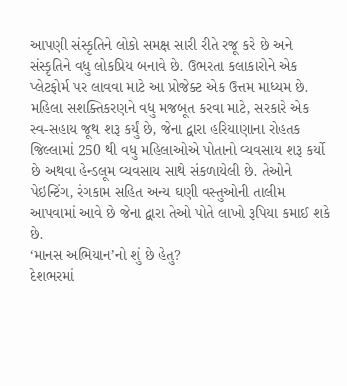આપણી સંસ્કૃતિને લોકો સમક્ષ સારી રીતે રજૂ કરે છે અને સંસ્કૃતિને વધુ લોકપ્રિય બનાવે છે. ઉભરતા કલાકારોને એક પ્લેટફોર્મ પર લાવવા માટે આ પ્રોજેક્ટ એક ઉત્તમ માધ્યમ છે.
મહિલા સશક્તિકરણને વધુ મજબૂત કરવા માટે, સરકારે એક સ્વ-સહાય જૂથ શરૂ કર્યું છે, જેના દ્વારા હરિયાણાના રોહતક જિલ્લામાં 250 થી વધુ મહિલાઓએ પોતાનો વ્યવસાય શરૂ કર્યો છે અથવા હેન્ડલૂમ વ્યવસાય સાથે સંકળાયેલી છે. તેઓને પેઇન્ટિંગ, રંગકામ સહિત અન્ય ઘણી વસ્તુઓની તાલીમ આપવામાં આવે છે જેના દ્વારા તેઓ પોતે લાખો રૂપિયા કમાઈ શકે છે.
‘માનસ અભિયાન’નો શું છે હેતુ?
દેશભરમાં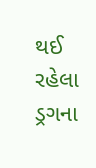થઈ રહેલા ડ્રગના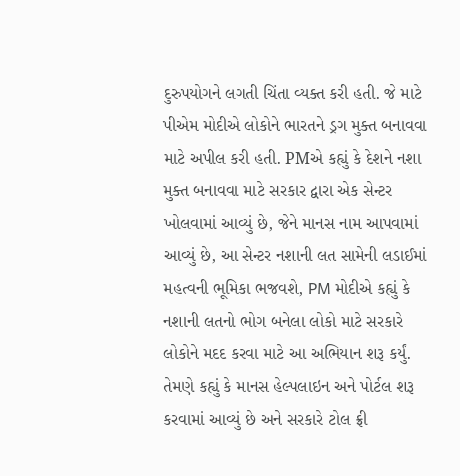દુરુપયોગને લગતી ચિંતા વ્યક્ત કરી હતી. જે માટે પીએમ મોદીએ લોકોને ભારતને ડ્રગ મુક્ત બનાવવા માટે અપીલ કરી હતી. PMએ કહ્યું કે દેશને નશા મુક્ત બનાવવા માટે સરકાર દ્વારા એક સેન્ટર ખોલવામાં આવ્યું છે, જેને માનસ નામ આપવામાં આવ્યું છે, આ સેન્ટર નશાની લત સામેની લડાઈમાં મહત્વની ભૂમિકા ભજવશે, PM મોદીએ કહ્યું કે નશાની લતનો ભોગ બનેલા લોકો માટે સરકારે લોકોને મદદ કરવા માટે આ અભિયાન શરૂ કર્યું. તેમણે કહ્યું કે માનસ હેલ્પલાઇન અને પોર્ટલ શરૂ કરવામાં આવ્યું છે અને સરકારે ટોલ ફ્રી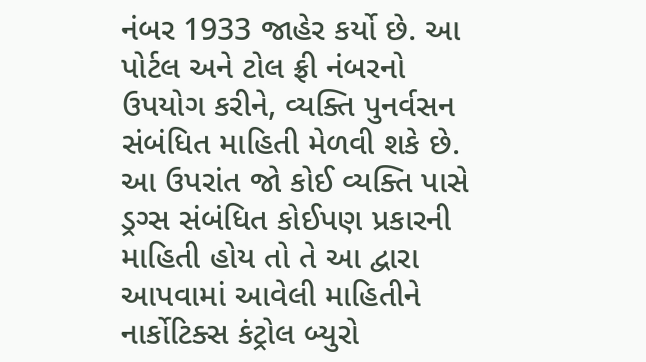નંબર 1933 જાહેર કર્યો છે. આ પોર્ટલ અને ટોલ ફ્રી નંબરનો ઉપયોગ કરીને, વ્યક્તિ પુનર્વસન સંબંધિત માહિતી મેળવી શકે છે. આ ઉપરાંત જો કોઈ વ્યક્તિ પાસે ડ્રગ્સ સંબંધિત કોઈપણ પ્રકારની માહિતી હોય તો તે આ દ્વારા આપવામાં આવેલી માહિતીને નાર્કોટિક્સ કંટ્રોલ બ્યુરો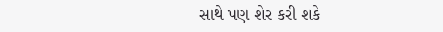સાથે પણ શેર કરી શકે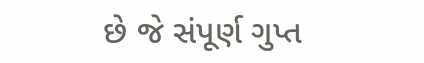છે જે સંપૂર્ણ ગુપ્ત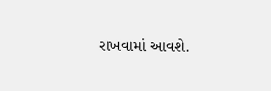રાખવામાં આવશે.